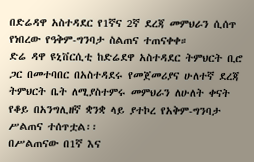በድሬዳዋ አስተዳደር የ1ኛና 2ኛ ደረጃ መምህራን ሲሰጥ የነበረው የዓቅም-ግንባታ ስልጠና ተጠናቀቀ።
ድሬ ዳዋ ዩኒቨርሲቲ ከድሬደዋ አስተዳደር ትምህርት ቢሮ ጋር በመተባበር በአስተዳደሩ የመጀመሪያና ሁለተኛ ደረጃ ትምህርት ቤት ለሚያስተምሩ መምህራን ለሁለት ቀናት የቆይ በአንግሊዘኛ ቋንቋ ላይ ያተኮረ የአቅም-ግንባታ ሥልጠና ተሰጥቷል፡፡
በሥልጠናው በ1ኛ እና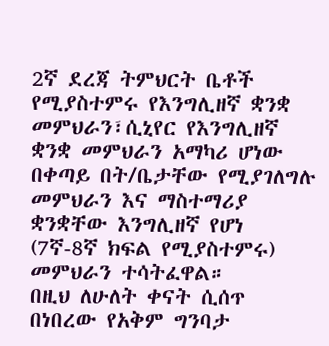2ኛ ደረጃ ትምህርት ቤቶች የሚያስተምሩ የእንግሊዘኛ ቋንቋ መምህራን፣ሲኒየር የእንግሊዘኛ ቋንቋ መምህራን አማካሪ ሆነው በቀጣይ በት/ቤታቸው የሚያገለግሉ መምህራን እና ማስተማሪያ ቋንቋቸው እንግሊዘኛ የሆነ (7ኛ-8ኛ ክፍል የሚያስተምሩ) መምህራን ተሳትፈዋል።
በዚህ ለሁለት ቀናት ሲሰጥ በነበረው የአቅም ግንባታ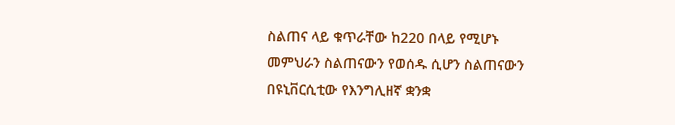ስልጠና ላይ ቁጥራቸው ከ220 በላይ የሚሆኑ መምህራን ስልጠናውን የወሰዱ ሲሆን ስልጠናውን በዩኒቨርሲቲው የእንግሊዘኛ ቋንቋ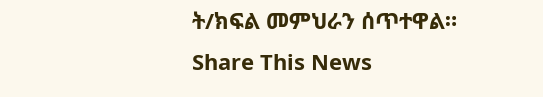ት/ክፍል መምህራን ሰጥተዋል።
Share This News